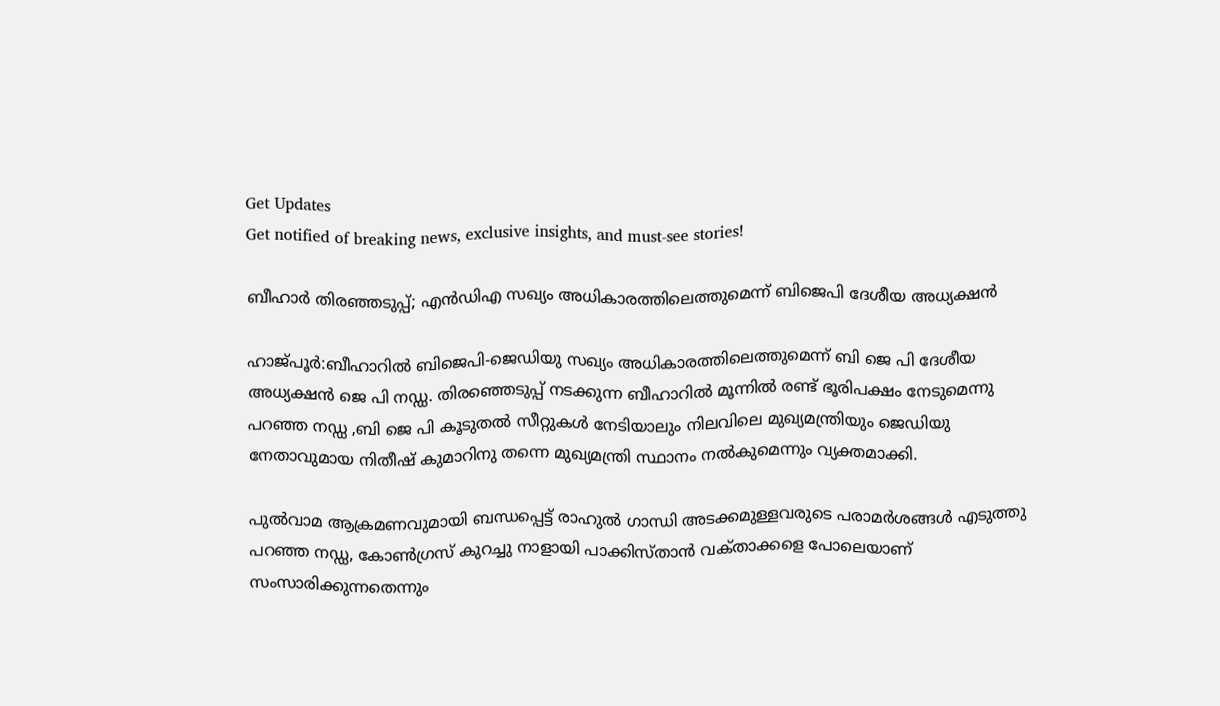Get Updates
Get notified of breaking news, exclusive insights, and must-see stories!

ബീഹാര്‍ തിരഞ്ഞടുപ്പ്‌; എന്‍ഡിഎ സഖ്യം അധികാരത്തിലെത്തുമെന്ന്‌ ബിജെപി ദേശീയ അധ്യക്ഷന്‍

ഹാജ്‌പൂര്‍:ബീഹാറില്‍ ബിജെപി-ജെഡിയു സഖ്യം അധികാരത്തിലെത്തുമെന്ന്‌ ബി ജെ പി ദേശീയ അധ്യക്ഷന്‍ ജെ പി നഡ്ഡ. തിരഞ്ഞെടുപ്പ്‌ നടക്കുന്ന ബീഹാറില്‍ മൂന്നില്‍ രണ്ട്‌ ഭൂരിപക്ഷം നേടുമെന്നു പറഞ്ഞ നഡ്ഡ ,ബി ജെ പി കൂടുതല്‍ സീറ്റുകള്‍ നേടിയാലും നിലവിലെ മുഖ്യമന്ത്രിയും ജെഡിയു നേതാവുമായ നിതീഷ്‌ കുമാറിനു തന്നെ മുഖ്യമന്ത്രി സ്ഥാനം നല്‍കുമെന്നും വ്യക്തമാക്കി.

പുല്‍വാമ ആക്രമണവുമായി ബന്ധപ്പെട്ട്‌ രാഹുല്‍ ഗാന്ധി അടക്കമുള്ളവരുടെ പരാമര്‍ശങ്ങള്‍ എടുത്തു പറഞ്ഞ നഡ്ഡ, കോണ്‍ഗ്രസ്‌ കുറച്ചു നാളായി പാക്കിസ്‌താന്‍ വക്‌താക്കളെ പോലെയാണ്‌ സംസാരിക്കുന്നതെന്നും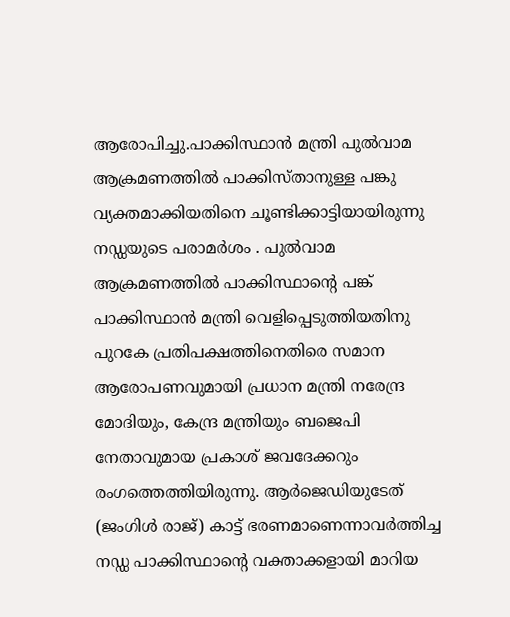ആരോപിച്ചു.പാക്കിസ്ഥാന്‍ മന്ത്രി പുല്‍വാമ ആക്രമണത്തില്‍ പാക്കിസ്‌താനുള്ള പങ്കു വ്യക്തമാക്കിയതിനെ ചൂണ്ടിക്കാട്ടിയായിരുന്നു നഡ്ഡയുടെ പരാമര്‍ശം . പുല്‍വാമ ആക്രമണത്തില്‍ പാക്കിസ്ഥാന്റെ പങ്ക്‌ പാക്കിസ്ഥാന്‍ മന്ത്രി വെളിപ്പെടുത്തിയതിനു പുറകേ പ്രതിപക്ഷത്തിനെതിരെ സമാന ആരോപണവുമായി പ്രധാന മന്ത്രി നരേന്ദ്ര മോദിയും, കേന്ദ്ര മന്ത്രിയും ബജെപി നേതാവുമായ പ്രകാശ്‌ ജവദേക്കറും രംഗത്തെത്തിയിരുന്നു. ആര്‍ജെഡിയുടേത്‌ (ജംഗിള്‍ രാജ്) കാട്ട്‌‌ ഭരണമാണെന്നാവര്‍ത്തിച്ച നഡ്ഡ പാക്കിസ്ഥാന്റെ വക്താക്കളായി മാറിയ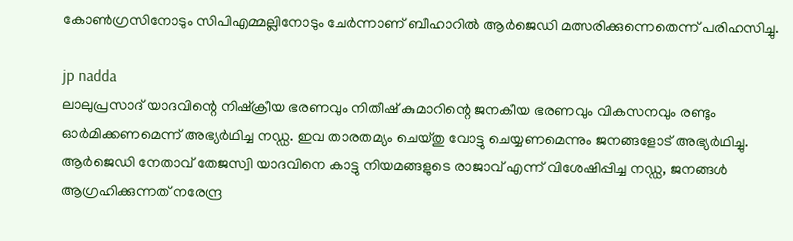കോണ്‍ഗ്രസിനോടും സിപിഎമ്മല്ലിനോടും ചേര്‍ന്നാണ്‌ ബീഹാറില്‍ ആര്‍ജെഡി മത്സരിക്കുന്നെതെന്ന്‌ പരിഹസിച്ചു.

jp nadda
ലാലുപ്രസാദ്‌ യാദവിന്റെ നിഷ്‌ക്രീയ ഭരണവും നിതീഷ്‌ കുമാറിന്റെ ജനകീയ ഭരണവും വികസനവും രണ്ടും ഓര്‍മിക്കണമെന്ന്‌ അഭ്യര്‍ഥിച്ച നഡ്ഡ. ഇവ താരതമ്യം ചെയ്‌തു വോട്ടു ചെയ്യണമെന്നും ജനങ്ങളോട്‌ അഭ്യര്‍ഥിച്ചു. ആര്‍ജെഡി നേതാവ്‌ തേജസ്വി യാദവിനെ കാട്ടു നിയമങ്ങളുടെ രാജാവ്‌ എന്ന്‌ വിശേഷിപ്പിച്ച നഡ്ഡ, ജനങ്ങള്‍ ആഗ്രഹിക്കുന്നത്‌ നരേന്ദ്ര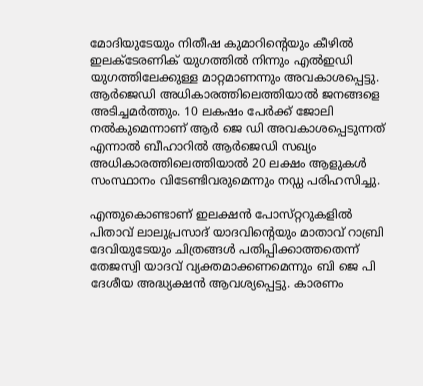മോദിയുടേയും നിതീഷ കുമാറിന്റെയും കീഴില്‍ ഇലക്ടേരണിക്‌ യുഗത്തില്‍ നിന്നും എല്‍ഇഡി യുഗത്തിലേക്കുള്ള മാറ്റമാണന്നും അവകാശപ്പെട്ടു. ആര്‍ജെഡി അധികാരത്തിലെത്തിയാല്‍ ജനങ്ങളെ അടിച്ചമര്‍ത്തും. 10 ലകഷം പേര്‍ക്ക്‌ ജോലി നല്‍കുമെന്നാണ്‌ ആര്‍ ജെ ഡി അവകാശപ്പെടുന്നത്‌ എന്നാല്‍ ബീഹാറില്‍ ആര്‍ജെഡി സഖ്യം അധികാരത്തിലെത്തിയാല്‍ 20 ലക്ഷം ആളുകള്‍ സംസ്ഥാനം വിടേണ്ടിവരുമെന്നും നഡ്ഡ പരിഹസിച്ചു.

എന്തുകൊണ്ടാണ്‌ ഇലക്ഷന്‍ പോസ്‌റ്ററുകളില്‍ പിതാവ്‌ ലാലുപ്രസാദ്‌ യാദവിന്റെയും മാതാവ്‌ റാബ്രി ദേവിയുടേയും ചിത്രങ്ങള്‍ പതിപ്പിക്കാത്തതെന്ന്‌ തേജസ്വി യാദവ്‌ വ്യക്തമാക്കണമെന്നും ബി ജെ പി ദേശീയ അദ്ധ്യക്ഷന്‍ ആവശ്യപ്പെട്ടു. കാരണം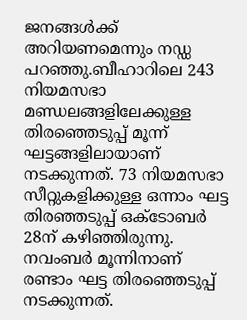ജനങ്ങള്‍ക്ക്‌ അറിയണമെന്നും നഡ്ഡ പറഞ്ഞു.ബീഹാറിലെ 243 നിയമസഭാ മണ്ഡലങ്ങളിലേക്കുള്ള തിരഞ്ഞെടുപ്പ്‌ മൂന്ന്‌ ഘട്ടങ്ങളിലായാണ്‌ നടക്കുന്നത്‌. 73 നിയമസഭാ സീറ്റുകളിക്കുള്ള ഒന്നാം ഘട്ട തിരഞ്ഞടുപ്പ്‌ ഒക്ടോബര്‍ 28ന്‌ കഴിഞ്ഞിരുന്നു. നവംബര്‍ മൂന്നിനാണ്‌ രണ്ടാം ഘട്ട തിരഞ്ഞെടുപ്പ്‌ നടക്കുന്നത്‌.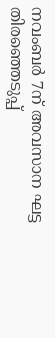നവംബര്‍ 7ന്‌ അവസാന ഘട്ട തിരഞ്ഞെടുപ്പ്‌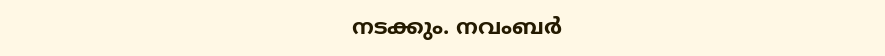നടക്കും. നവംബര്‍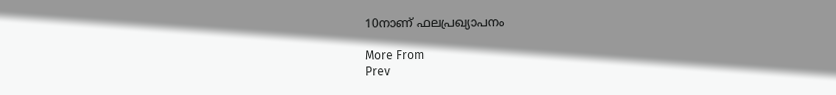10നാണ്‌ ഫലപ്രഖ്യാപനം

More From
Prev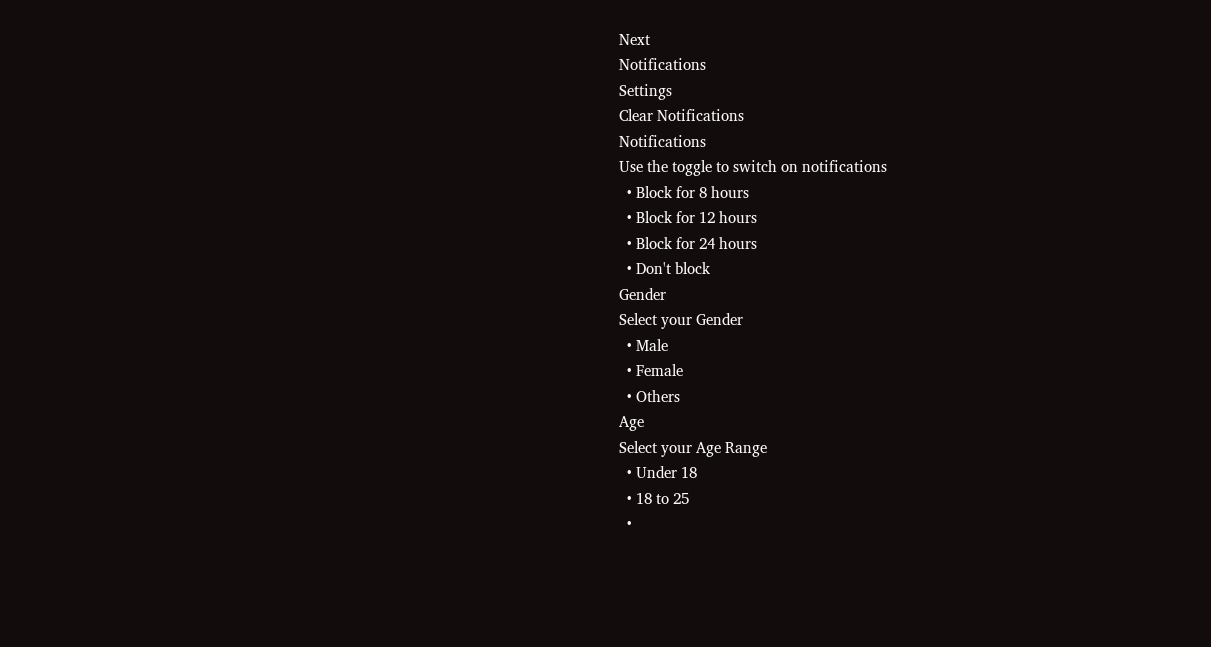Next
Notifications
Settings
Clear Notifications
Notifications
Use the toggle to switch on notifications
  • Block for 8 hours
  • Block for 12 hours
  • Block for 24 hours
  • Don't block
Gender
Select your Gender
  • Male
  • Female
  • Others
Age
Select your Age Range
  • Under 18
  • 18 to 25
  •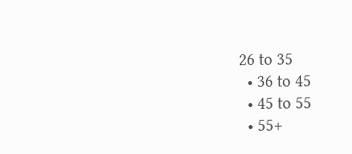26 to 35
  • 36 to 45
  • 45 to 55
  • 55+